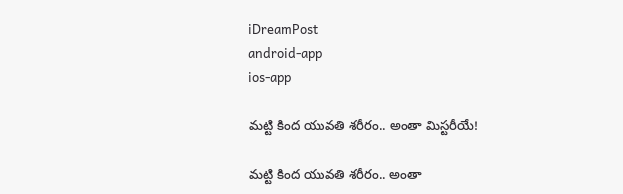iDreamPost
android-app
ios-app

మట్టి కింద యువతి శరీరం.. అంతా మిస్టరీయే!

మట్టి కింద యువతి శరీరం.. అంతా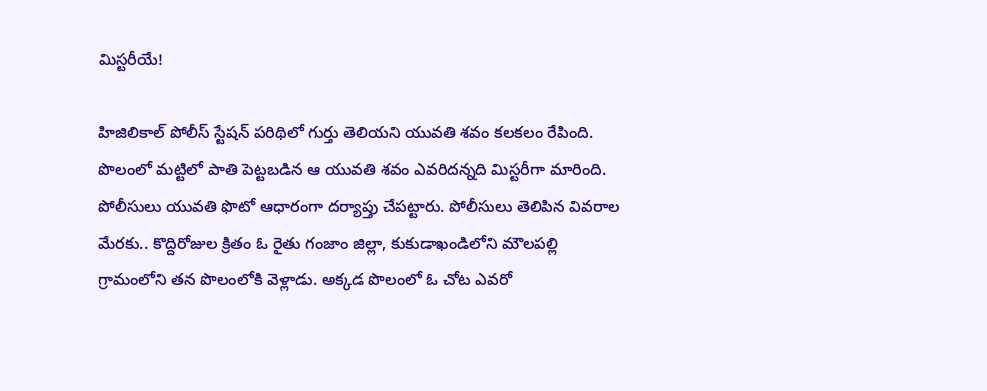మిస్టరీయే!

హిజిలికాల్‌ పోలీస్‌ స్టేషన్‌ పరిథిలో గుర్తు తెలియని యువతి శవం కలకలం రేపింది. పొలంలో మట్టిలో పాతి పెట్టబడిన ఆ యువతి శవం ఎవరిదన్నది మిస్టరీగా మారింది. పోలీసులు యువతి ఫొటో ఆధారంగా దర్యాప్తు చేపట్టారు. పోలీసులు తెలిపిన వివరాల మేరకు.. కొద్దిరోజుల క్రితం ఓ రైతు గంజాం జిల్లా, కుకుడాఖండిలోని మౌలపల్లి గ్రామంలోని తన పొలంలోకి వెళ్లాడు. అక్కడ పొలంలో ఓ చోట ఎవరో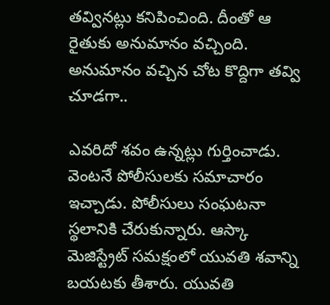తవ్వినట్లు కనిపించింది. దీంతో ఆ రైతుకు అనుమానం వచ్చింది. అనుమానం వచ్చిన చోట కొద్దిగా తవ్వి చూడగా..

ఎవరిదో శవం ఉన్నట్లు గుర్తించాడు. వెంటనే పోలీసులకు సమాచారం ఇచ్చాడు. పోలీసులు సంఘటనా స్థలానికి చేరుకున్నారు. ఆస్కా మెజిస్ట్రేట్‌ సమక్షంలో యువతి శవాన్ని బయటకు తీశారు. యువతి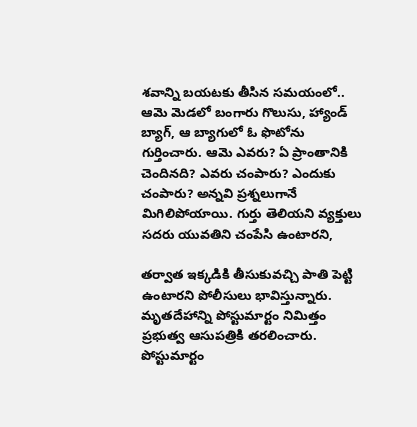శవాన్ని బయటకు తీసిన సమయంలో.. ఆమె మెడలో బంగారు గొలుసు, హ్యాండ్‌ బ్యాగ్‌, ఆ బ్యాగులో ఓ ఫొటోను గుర్తించారు. ఆమె ఎవరు? ఏ ప్రాంతానికి చెందినది? ఎవరు చంపారు? ఎందుకు చంపారు? అన్నవి ప్రశ్నలుగానే మిగిలిపోయాయి. గుర్తు తెలియని వ్యక్తులు సదరు యువతిని చంపేసి ఉంటారని,

తర్వాత ఇక్కడికి తీసుకువచ్చి పాతి పెట్టి ఉంటారని పోలీసులు భావిస్తున్నారు. మృతదేహాన్ని పోస్టుమార్టం నిమిత్తం ప్రభుత్వ ఆసుపత్రికి తరలించారు. పోస్టుమార్టం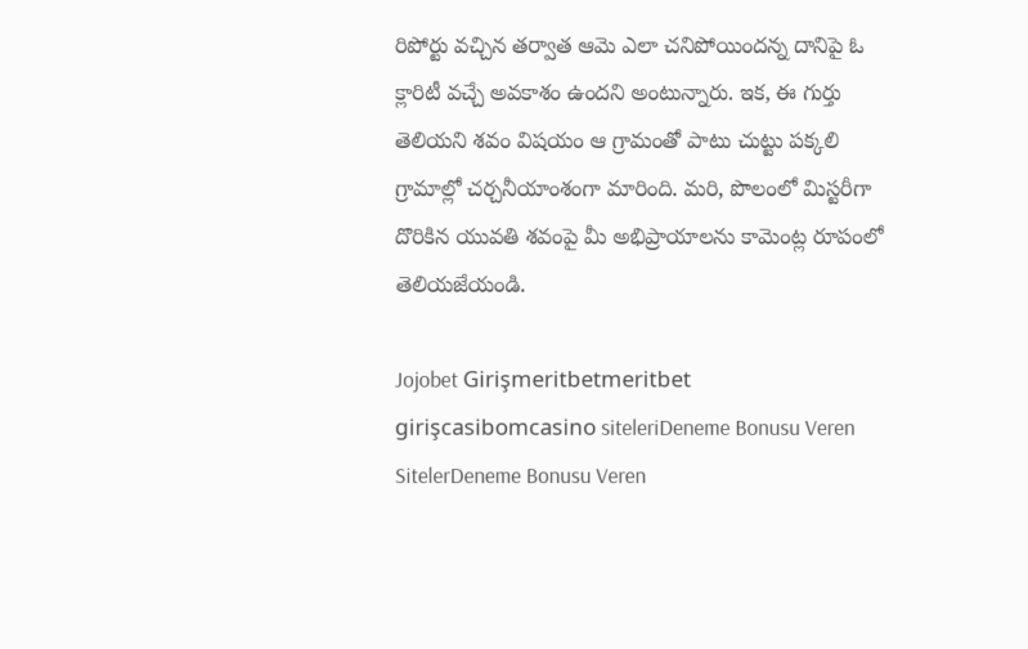రిపోర్టు వచ్చిన తర్వాత ఆమె ఎలా చనిపోయిందన్న దానిపై ఓ క్లారిటీ వచ్చే అవకాశం ఉందని అంటున్నారు. ఇక, ఈ గుర్తు తెలియని శవం విషయం ఆ గ్రామంతో పాటు చుట్టు పక్కలి గ్రామాల్లో చర్చనీయాంశంగా మారింది. మరి, పొలంలో మిస్టరీగా దొరికిన యువతి శవంపై మీ అభిప్రాయాలను కామెం‍ట్ల రూపంలో తెలియజేయండి.

Jojobet Girişmeritbetmeritbet girişcasibomcasino siteleriDeneme Bonusu Veren SitelerDeneme Bonusu Veren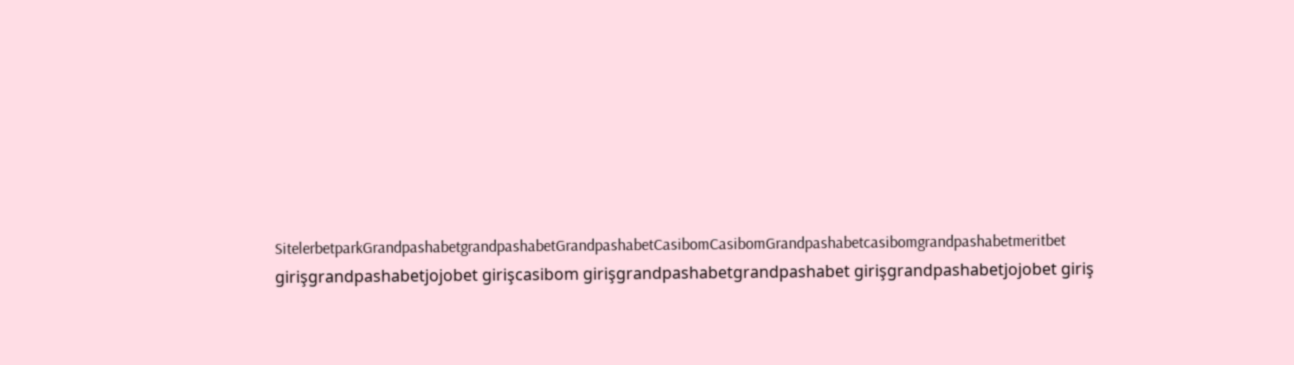SitelerbetparkGrandpashabetgrandpashabetGrandpashabetCasibomCasibomGrandpashabetcasibomgrandpashabetmeritbet girişgrandpashabetjojobet girişcasibom girişgrandpashabetgrandpashabet girişgrandpashabetjojobet giriş